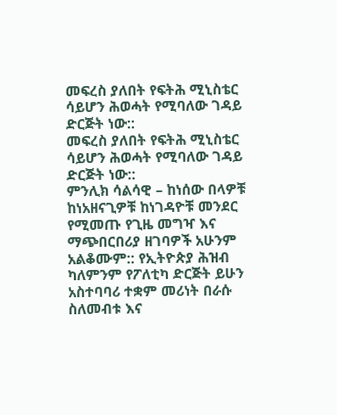መፍረስ ያለበት የፍትሕ ሚኒስቴር ሳይሆን ሕወሓት የሚባለው ገዳይ ድርጅት ነው::
መፍረስ ያለበት የፍትሕ ሚኒስቴር ሳይሆን ሕወሓት የሚባለው ገዳይ ድርጅት ነው::
ምንሊክ ሳልሳዊ – ከነሰው በላዎቹ ከነአዘናጊዎቹ ከነገዳዮቹ መንደር የሚመጡ የጊዜ መግዣ እና ማጭበርበሪያ ዘገባዎች አሁንም አልቆሙም:: የኢትዮጵያ ሕዝብ ካለምንም የፖለቲካ ድርጅት ይሁን አስተባባሪ ተቋም መሪነት በራሱ ስለመብቱ እና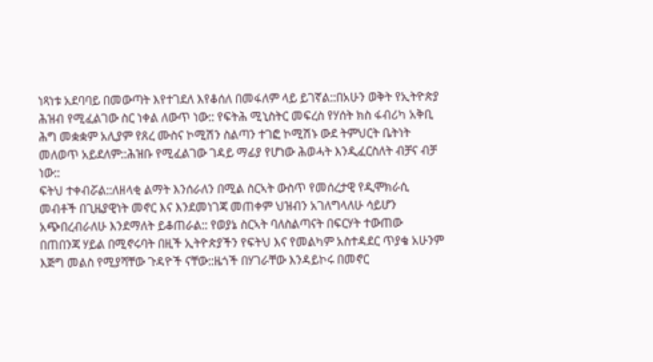ነጻነቱ አደባባይ በመውጣት እየተገደለ እየቆሰለ በመፋለም ላይ ይገኛል::በአሁን ወቅት የኢትዮጵያ ሕዝብ የሚፈልገው ስር ነቀል ለውጥ ነው:: የፍትሕ ሚኒስትር መፍረስ የሃሰት ክስ ፋብሪካ አቅቢ ሕግ መቋቋም አሊያም የጸረ ሙስና ኮሚሽን ስልጣን ተገፎ ኮሚሽኑ ውደ ትምህርት ቤትነት መለወጥ አይደለም::ሕዝቡ የሚፈልገው ገዳይ ማፊያ የሆነው ሕወሓት እንዲፈርስለት ብቻና ብቻ ነው::
ፍትህ ተቀብሯል::ለዘላቂ ልማት እንሰራለን በሚል ስርኣት ውስጥ የመሰረታዊ የዲሞክራሲ መብቶች በጊዜያዊነት መኖር እና እንደመነገጃ መጠቀም ህዝብን አገለግላለሁ ሳይሆን አጭበረብራለሁ እንደማለት ይቆጠራል:: የወያኔ ስርኣት ባለስልጣናት በፍርሃት ተውጠው በጠበንጃ ሃይል በሚኖሩባት በዚች ኢትዮጵያችን የፍትህ እና የመልካም አስተዳደር ጥያቄ አሁንም እጅግ መልስ የሚያሻቸው ጉዳዮች ናቸው::ዜጎች በሃገራቸው እንዳይኮሩ በመኖር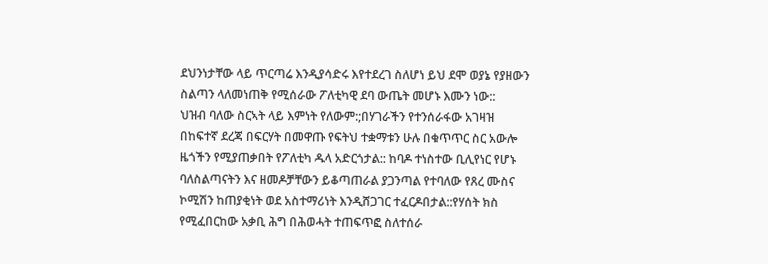ደህንነታቸው ላይ ጥርጣሬ እንዲያሳድሩ እየተደረገ ስለሆነ ይህ ደሞ ወያኔ የያዘውን ስልጣን ላለመነጠቅ የሚሰራው ፖለቲካዊ ደባ ውጤት መሆኑ እሙን ነው::
ህዝብ ባለው ስርኣት ላይ እምነት የለውም:;በሃገራችን የተንሰራፋው አገዛዝ በከፍተኛ ደረጃ በፍርሃት በመዋጡ የፍትህ ተቋማቱን ሁሉ በቁጥጥር ስር አውሎ ዜጎችን የሚያጠቃበት የፖለቲካ ዱላ አድርጎታል:: ከባዶ ተነስተው ቢሊየነር የሆኑ ባለስልጣናትን እና ዘመዶቻቸውን ይቆጣጠራል ያጋንጣል የተባለው የጸረ ሙስና ኮሚሽን ከጠያቂነት ወደ አስተማሪነት እንዲሸጋገር ተፈርዶበታል::የሃሰት ክስ የሚፈበርከው አቃቢ ሕግ በሕወሓት ተጠፍጥፎ ስለተሰራ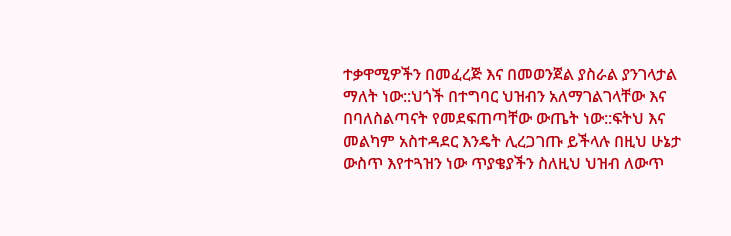ተቃዋሚዎችን በመፈረጅ እና በመወንጀል ያስራል ያንገላታል ማለት ነው::ህጎች በተግባር ህዝብን አለማገልገላቸው እና በባለስልጣናት የመደፍጠጣቸው ውጤት ነው::ፍትህ እና መልካም አስተዳደር እንዴት ሊረጋገጡ ይችላሉ በዚህ ሁኔታ ውስጥ እየተጓዝን ነው ጥያቄያችን ስለዚህ ህዝብ ለውጥ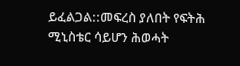ይፈልጋል::መፍረስ ያለበት የፍትሕ ሚኒስቴር ሳይሆን ሕወሓት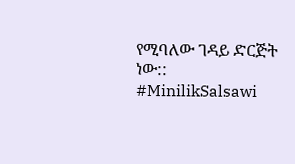የሚባለው ገዳይ ድርጅት ነው:: #MinilikSalsawi